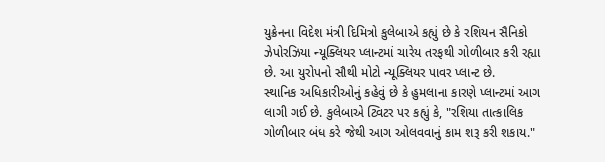યુક્રેનના વિદેશ મંત્રી દિમિત્રો કુલેબાએ કહ્યું છે કે રશિયન સૈનિકો ઝેપોરઝિયા ન્યૂક્લિયર પ્લાન્ટમાં ચારેય તરફથી ગોળીબાર કરી રહ્યા છે. આ યુરોપનો સૌથી મોટો ન્યૂક્લિયર પાવર પ્લાન્ટ છે.
સ્થાનિક અધિકારીઓનું કહેવું છે કે હુમલાના કારણે પ્લાન્ટમાં આગ લાગી ગઈ છે. કુલેબાએ ટ્વિટર પર કહ્યું કે, "રશિયા તાત્કાલિક ગોળીબાર બંધ કરે જેથી આગ ઓલવવાનું કામ શરૂ કરી શકાય."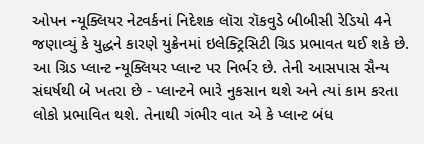ઓપન ન્યૂક્લિયર નેટવર્કનાં નિદેશક લૉરા રૉકવુડે બીબીસી રેડિયો 4ને જણાવ્યું કે યુદ્ધને કારણે યુક્રેનમાં ઇલેક્ટ્રિસિટી ગ્રિડ પ્રભાવત થઈ શકે છે. આ ગ્રિડ પ્લાન્ટ ન્યૂક્લિયર પ્લાન્ટ પર નિર્ભર છે. તેની આસપાસ સૈન્ય સંઘર્ષથી બે ખતરા છે - પ્લાન્ટને ભારે નુકસાન થશે અને ત્યાં કામ કરતા લોકો પ્રભાવિત થશે. તેનાથી ગંભીર વાત એ કે પ્લાન્ટ બંધ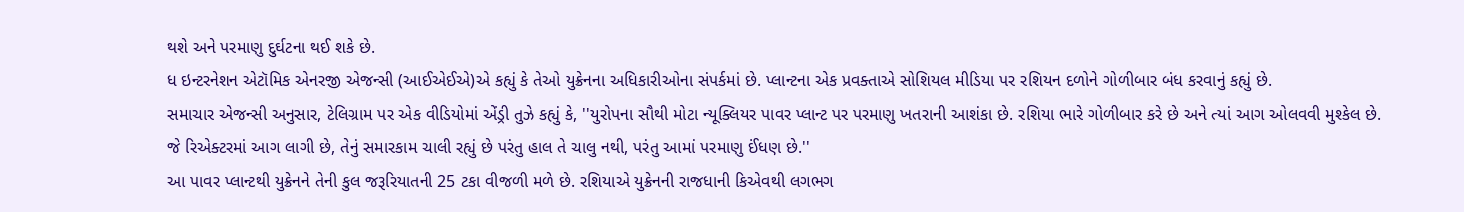થશે અને પરમાણુ દુર્ઘટના થઈ શકે છે.
ધ ઇન્ટરનેશન એટૉમિક એનરજી એજન્સી (આઈએઈએ)એ કહ્યું કે તેઓ યુક્રેનના અધિકારીઓના સંપર્કમાં છે. પ્લાન્ટના એક પ્રવક્તાએ સોશિયલ મીડિયા પર રશિયન દળોને ગોળીબાર બંધ કરવાનું કહ્યું છે.
સમાચાર એજન્સી અનુસાર, ટેલિગ્રામ પર એક વીડિયોમાં એંડ્રી તુઝે કહ્યું કે, ''યુરોપના સૌથી મોટા ન્યૂક્લિયર પાવર પ્લાન્ટ પર પરમાણુ ખતરાની આશંકા છે. રશિયા ભારે ગોળીબાર કરે છે અને ત્યાં આગ ઓલવવી મુશ્કેલ છે. જે રિએક્ટરમાં આગ લાગી છે, તેનું સમારકામ ચાલી રહ્યું છે પરંતુ હાલ તે ચાલુ નથી, પરંતુ આમાં પરમાણુ ઈંધણ છે.''
આ પાવર પ્લાન્ટથી યુક્રેનને તેની કુલ જરૂરિયાતની 25 ટકા વીજળી મળે છે. રશિયાએ યુક્રેનની રાજધાની કિએવથી લગભગ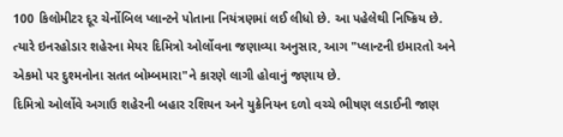100 કિલોમીટર દૂર ચેર્નોબિલ પ્લાન્ટને પોતાના નિયંત્રણમાં લઈ લીધો છે. આ પહેલેથી નિષ્ક્રિય છે.
ત્યારે ઇનરહોડાર શહેરના મેયર દિમિત્રો ઓર્લોવના જણાવ્યા અનુસાર, આગ "પ્લાન્ટની ઇમારતો અને એકમો પર દુશ્મનોના સતત બોમ્બમારા"ને કારણે લાગી હોવાનું જણાય છે.
દિમિત્રો ઓર્લોવે અગાઉ શહેરની બહાર રશિયન અને યુક્રેનિયન દળો વચ્ચે ભીષણ લડાઈની જાણ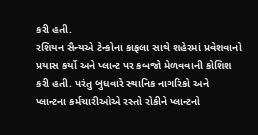કરી હતી.
રશિયન સૈન્યએ ટેન્કોના કાફલા સાથે શહેરમાં પ્રવેશવાનો પ્રયાસ કર્યો અને પ્લાન્ટ પર કબજો મેળવવાની કોશિશ કરી હતી. પરંતુ બુધવારે સ્થાનિક નાગરિકો અને પ્લાન્ટના કર્મચારીઓએ રસ્તો રોકીને પ્લાન્ટનો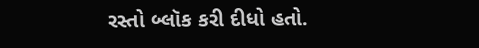રસ્તો બ્લૉક કરી દીધો હતો.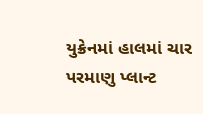યુક્રેનમાં હાલમાં ચાર પરમાણુ પ્લાન્ટ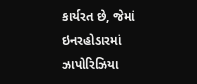કાર્યરત છે, જેમાં ઇનરહોડારમાં ઝાપોરિઝિયા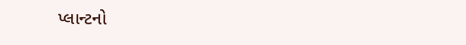પ્લાન્ટનો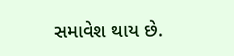સમાવેશ થાય છે.